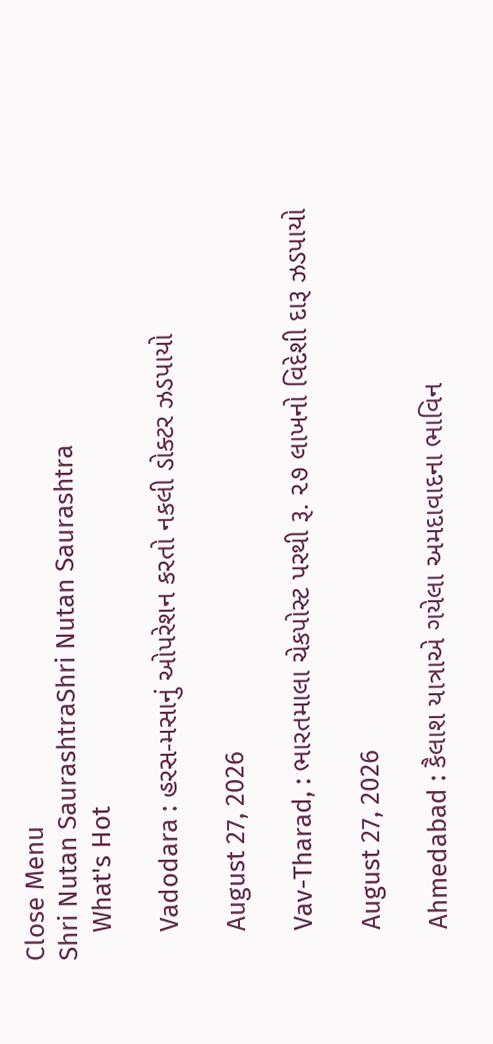Close Menu
Shri Nutan SaurashtraShri Nutan Saurashtra
    What's Hot

    Vadodara : હરસ-મસાનું ઓપરેશન કરતો નકલી ડોક્ટર ઝડપાયો

    August 27, 2026

    Vav-Tharad, : ભારતમાલા ચેકપોસ્ટ પરથી રૂ. ૨૭ લાખનો વિદેશી દારૂ ઝડપાયો

    August 27, 2026

    Ahmedabad : કૈલાશ યાત્રાએ ગયેલા અમદાવાદના ભાવિન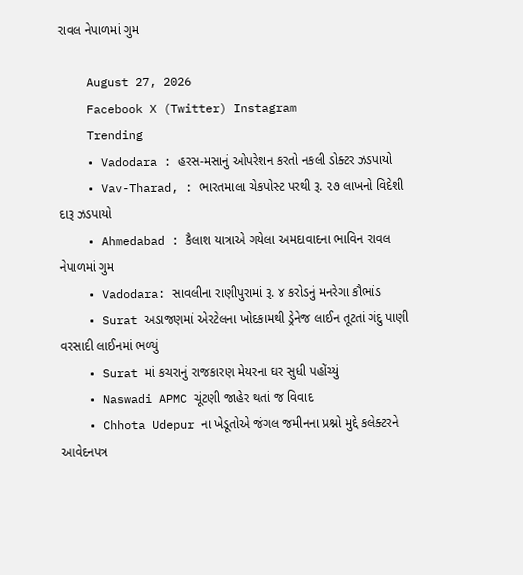રાવલ નેપાળમાં ગુમ

    August 27, 2026
    Facebook X (Twitter) Instagram
    Trending
    • Vadodara : હરસ-મસાનું ઓપરેશન કરતો નકલી ડોક્ટર ઝડપાયો
    • Vav-Tharad, : ભારતમાલા ચેકપોસ્ટ પરથી રૂ. ૨૭ લાખનો વિદેશી દારૂ ઝડપાયો
    • Ahmedabad : કૈલાશ યાત્રાએ ગયેલા અમદાવાદના ભાવિન રાવલ નેપાળમાં ગુમ
    • Vadodara: સાવલીના રાણીપુરામાં રૂ. ૪ કરોડનું મનરેગા કૌભાંડ
    • Surat અડાજણમાં એરટેલના ખોદકામથી ડ્રેનેજ લાઈન તૂટતાં ગંદુ પાણી વરસાદી લાઈનમાં ભળ્યું
    • Surat માં કચરાનું રાજકારણ મેયરના ઘર સુધી પહોંચ્યું
    • Naswadi APMC ચૂંટણી જાહેર થતાં જ વિવાદ
    • Chhota Udepur ના ખેડૂતોએ જંગલ જમીનના પ્રશ્નો મુદ્દે કલેક્ટરને આવેદનપત્ર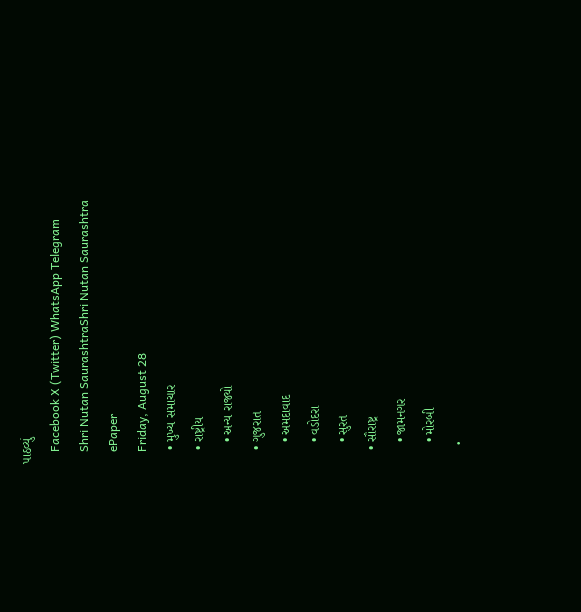પાઠવ્યું
    Facebook X (Twitter) WhatsApp Telegram
    Shri Nutan SaurashtraShri Nutan Saurashtra
    ePaper
    Friday, August 28
    • મુખ્ય સમાચાર
    • રાષ્ટ્રીય
      • અન્ય રાજ્યો
    • ગુજરાત
      • અમદાવાદ
      • વડોદરા
      • સુરત
    • સૌરાષ્ટ્ર
      • જામનગર
      • મોરબી
      •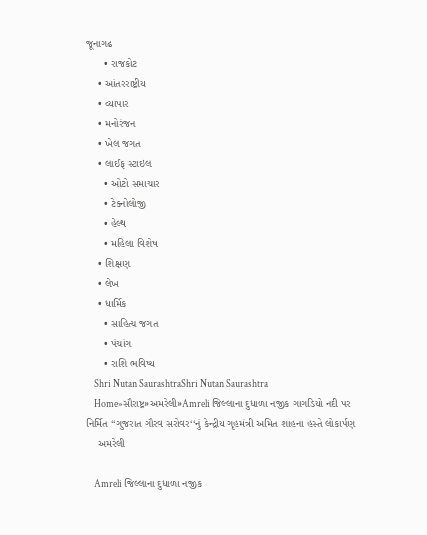જૂનાગઢ
      • રાજકોટ
    • આંતરરાષ્ટ્રીય
    • વ્યાપાર
    • મનોરંજન
    • ખેલ જગત
    • લાઈફ સ્ટાઇલ
      • ઓટો સમાચાર
      • ટેક્નોલોજી
      • હેલ્થ
      • મહિલા વિશેષ
    • શિક્ષણ
    • લેખ
    • ધાર્મિક
      • સાહિત્ય જગત
      • પંચાંગ
      • રાશિ ભવિષ્ય
    Shri Nutan SaurashtraShri Nutan Saurashtra
    Home»સૌરાષ્ટ્ર»અમરેલી»Amreli જિલ્લાના દુધાળા નજીક ગાગડિયો નદી પર નિર્મિત ‘‘ગુજરાત ગૌરવ સરોવર‘‘નું કેન્દ્રીય ગૃહમંત્રી અમિત શાહના હસ્તે લોકાર્પણ
    અમરેલી

    Amreli જિલ્લાના દુધાળા નજીક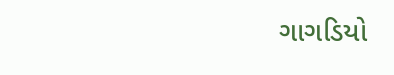ગાગડિયો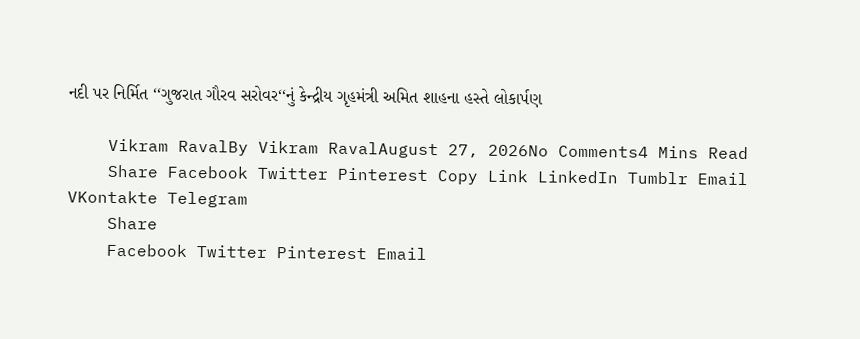નદી પર નિર્મિત ‘‘ગુજરાત ગૌરવ સરોવર‘‘નું કેન્દ્રીય ગૃહમંત્રી અમિત શાહના હસ્તે લોકાર્પણ

    Vikram RavalBy Vikram RavalAugust 27, 2026No Comments4 Mins Read
    Share Facebook Twitter Pinterest Copy Link LinkedIn Tumblr Email VKontakte Telegram
    Share
    Facebook Twitter Pinterest Email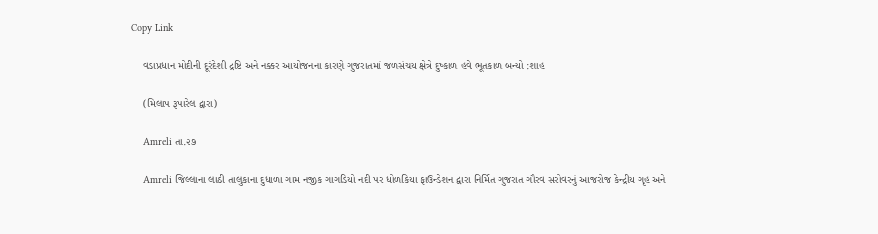Copy Link

    વડાપ્રધાન મોદીની દૂરંદેશી દ્રષ્ટિ અને નક્કર આયોજનના કારણે ગુજરાતમાં જળસંચય ક્ષેત્રે દુષ્કાળ હવે ભૂતકાળ બન્યો :શાહ

    (મિલાપ રૂપારેલ દ્વારા)

    Amreli તા.૨૭

    Amreli જિલ્લાના લાઠી તાલુકાના દુધાળા ગામ નજીક ગાગડિયો નદી પર ધોળકિયા ફાઉન્ડેશન દ્વારા નિર્મિત ગુજરાત ગૌરવ સરોવરનું આજરોજ કેન્દ્રીય ગૃહ અને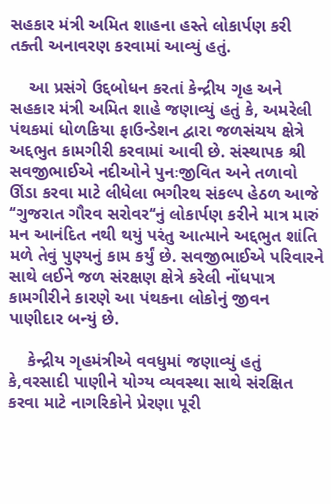સહકાર મંત્રી અમિત શાહના હસ્તે લોકાર્પણ કરી તક્તી અનાવરણ કરવામાં આવ્યું હતું.

    આ પ્રસંગે ઉદ્દબોધન કરતાં કેન્દ્રીય ગૃહ અને સહકાર મંત્રી અમિત શાહે જણાવ્યું હતું કે, અમરેલી પંથકમાં ધોળકિયા ફાઉન્ડેશન દ્વારા જળસંચય ક્ષેત્રે અદ્દભુત કામગીરી કરવામાં આવી છે. સંસ્થાપક શ્રી સવજીભાઈએ નદીઓને પુનઃજીવિત અને તળાવો ઊંડા કરવા માટે લીધેલા ભગીરથ સંકલ્પ હેઠળ આજે ‘‘ગુજરાત ગૌરવ સરોવર‘‘નું લોકાર્પણ કરીને માત્ર મારું મન આનંદિત નથી થયું પરંતુ આત્માને અદ્દભુત શાંતિ મળે તેવું પુણ્યનું કામ કર્યું છે. સવજીભાઈએ પરિવારને સાથે લઈને જળ સંરક્ષણ ક્ષેત્રે કરેલી નોંધપાત્ર કામગીરીને કારણે આ પંથકના લોકોનું જીવન પાણીદાર બન્યું છે.

    કેન્દ્રીય ગૃહમંત્રીએ વવધુમાં જણાવ્યું હતું કે,વરસાદી પાણીને યોગ્ય વ્યવસ્થા સાથે સંરક્ષિત કરવા માટે નાગરિકોને પ્રેરણા પૂરી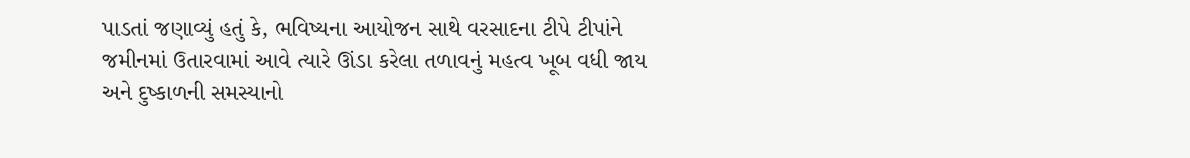પાડતાં જણાવ્યું હતું કે, ભવિષ્યના આયોજન સાથે વરસાદના ટીપે ટીપાંને જમીનમાં ઉતારવામાં આવે ત્યારે ઊંડા કરેલા તળાવનું મહત્વ ખૂબ વધી જાય અને દુષ્કાળની સમસ્યાનો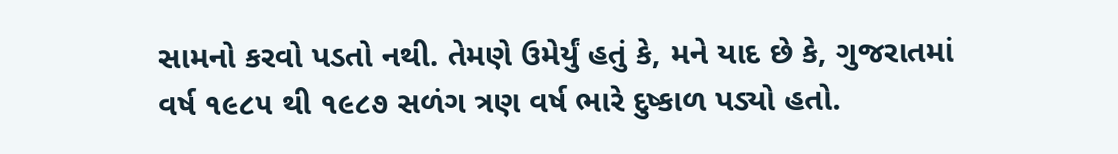સામનો કરવો પડતો નથી. તેમણે ઉમેર્યું હતું કે, મને યાદ છે કે, ગુજરાતમાં વર્ષ ૧૯૮૫ થી ૧૯૮૭ સળંગ ત્રણ વર્ષ ભારે દુષ્કાળ પડ્યો હતો.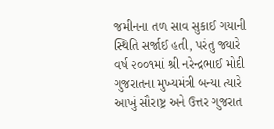જમીનના તળ સાવ સુકાઈ ગયાની સ્થિતિ સર્જાઈ હતી, પરંતુ જ્યારે વર્ષ ૨૦૦૧માં શ્રી નરેન્દ્રભાઈ મોદી ગુજરાતના મુખ્યમંત્રી બન્યા ત્યારે આખું સૌરાષ્ટ્ર અને ઉત્તર ગુજરાત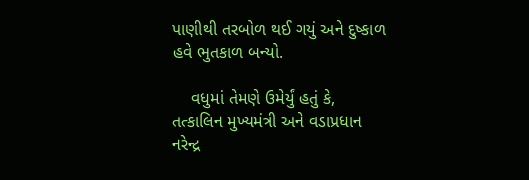પાણીથી તરબોળ થઈ ગયું અને દુષ્કાળ હવે ભુતકાળ બન્યો.

    વધુમાં તેમણે ઉમેર્યું હતું કે, તત્કાલિન મુખ્યમંત્રી અને વડાપ્રધાન નરેન્દ્ર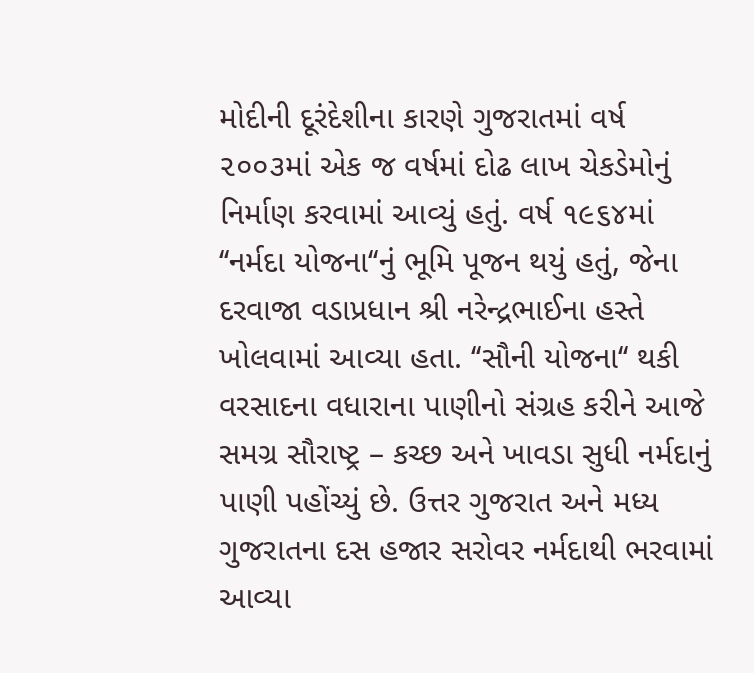મોદીની દૂરંદેશીના કારણે ગુજરાતમાં વર્ષ ૨૦૦૩માં એક જ વર્ષમાં દોઢ લાખ ચેકડેમોનું નિર્માણ કરવામાં આવ્યું હતું. વર્ષ ૧૯૬૪માં ‘‘નર્મદા યોજના‘‘નું ભૂમિ પૂજન થયું હતું, જેના દરવાજા વડાપ્રધાન શ્રી નરેન્દ્રભાઈના હસ્તે ખોલવામાં આવ્યા હતા. ‘‘સૌની યોજના‘‘ થકી વરસાદના વધારાના પાણીનો સંગ્રહ કરીને આજે સમગ્ર સૌરાષ્ટ્ર – કચ્છ અને ખાવડા સુધી નર્મદાનું પાણી પહોંચ્યું છે. ઉત્તર ગુજરાત અને મધ્ય ગુજરાતના દસ હજાર સરોવર નર્મદાથી ભરવામાં આવ્યા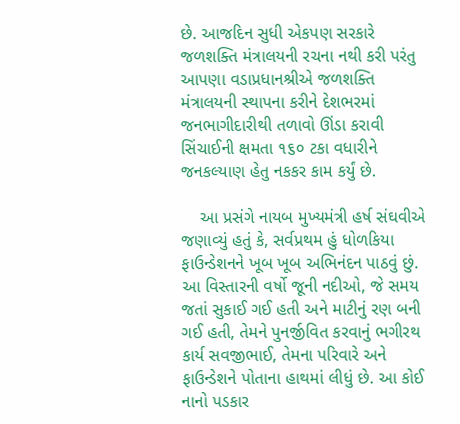છે. આજદિન સુધી એકપણ સરકારે જળશક્તિ મંત્રાલયની રચના નથી કરી પરંતુ આપણા વડાપ્રધાનશ્રીએ જળશક્તિ મંત્રાલયની સ્થાપના કરીને દેશભરમાં જનભાગીદારીથી તળાવો ઊંડા કરાવી સિંચાઈની ક્ષમતા ૧૬૦ ટકા વધારીને જનકલ્યાણ હેતુ નકકર કામ કર્યું છે.

    આ પ્રસંગે નાયબ મુખ્યમંત્રી હર્ષ સંઘવીએ જણાવ્યું હતું કે, સર્વપ્રથમ હું ધોળકિયા ફાઉન્ડેશનને ખૂબ ખૂબ અભિનંદન પાઠવું છું. આ વિસ્તારની વર્ષો જૂની નદીઓ, જે સમય જતાં સુકાઈ ગઈ હતી અને માટીનું રણ બની ગઈ હતી, તેમને પુનર્જીવિત કરવાનું ભગીરથ કાર્ય સવજીભાઈ, તેમના પરિવારે અને ફાઉન્ડેશને પોતાના હાથમાં લીધું છે. આ કોઈ નાનો પડકાર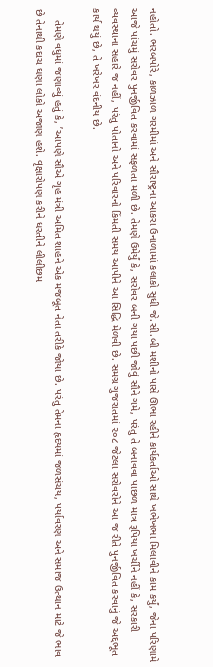નહોતો. ભરબપોરે, કાળઝાળ ગરમીમાં અને સૌરાષ્ટ્રના આકરા ઉનાળામાં કલાકો સુધી જે.સી.બી મશીનો પાસે ઊભા રહીને કાર્યકર્તાઓ સાથે ખભેખભા મિલાવીને કામ કર્યું, જેના પરિણામે આજે પાંચમું સરોવર પુનર્જીવિત કરવામાં સફળતા મળી છે. તેમણે ઉમેર્યું કે, સરોવર બની ગયા પછી જોવું સૌને ગમે, પરંતુ તે બનાવવા પાછળ માત્ર રૂપિયા ખર્ચીને નહીં કે, સરકારી વ્યવસ્થાના સહારે જ નહીં, પરંતુ પોતાનો અને પરિવારનો કિંમતી સમય આપીને આ સિદ્ધિ મેળવી છે. સમગ્ર ગુજરાતમાં ૨૦૮ જેટલા સરોવરોને આ જ રીતે પુનર્જીવિત કરવાનું જે અદ્દભૂત કાર્ય થયું છે, તે ખરેખર વંદનીય છે.

    તેમણે વધુમાં જણાવ્યું હતું કે, ’આપણે સૌએ ગૃહ મંત્રી અમિત શાહને એક મજબૂત નેતા તરીકે જોયા છે. પરંતુ તેમના હૃદયમાં જળસંચય, પર્યાવરણ અને સમાજ ઉત્થાન માટે જે ભાવ છે તેનાથી કદાચ ઘણા લોકો અજાણ હશે. વૃક્ષારોપણ કરીને ધરતીને લીલીછમ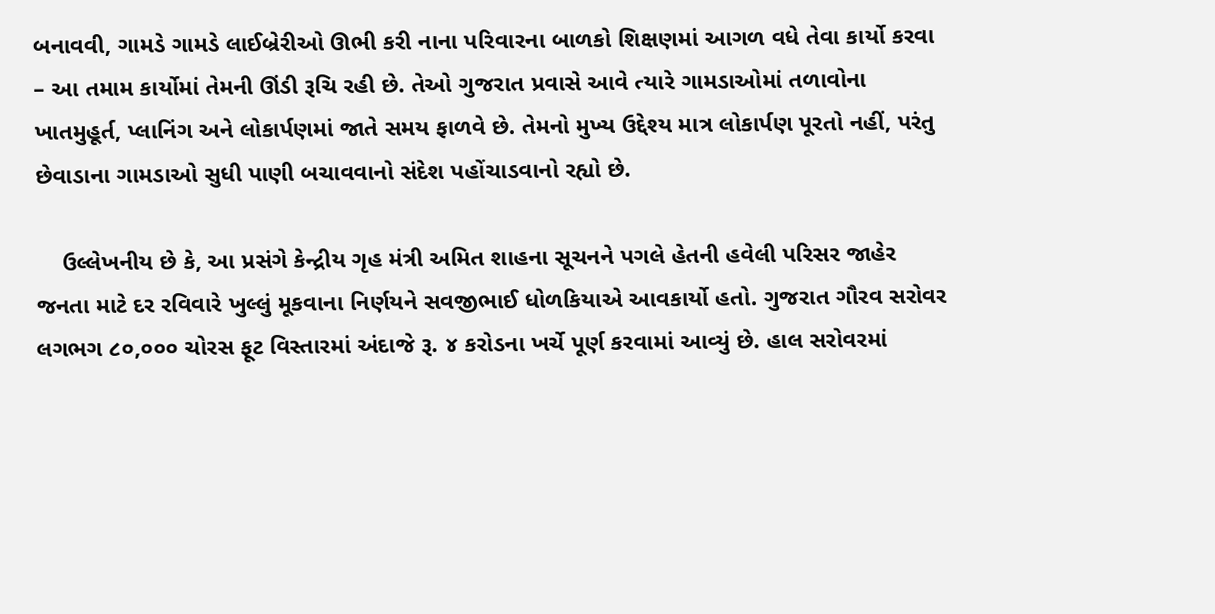બનાવવી, ગામડે ગામડે લાઈબ્રેરીઓ ઊભી કરી નાના પરિવારના બાળકો શિક્ષણમાં આગળ વધે તેવા કાર્યો કરવા – આ તમામ કાર્યોમાં તેમની ઊંડી રૂચિ રહી છે. તેઓ ગુજરાત પ્રવાસે આવે ત્યારે ગામડાઓમાં તળાવોના ખાતમુહૂર્ત, પ્લાનિંગ અને લોકાર્પણમાં જાતે સમય ફાળવે છે. તેમનો મુખ્ય ઉદ્દેશ્ય માત્ર લોકાર્પણ પૂરતો નહીં, પરંતુ છેવાડાના ગામડાઓ સુધી પાણી બચાવવાનો સંદેશ પહોંચાડવાનો રહ્યો છે.

    ઉલ્લેખનીય છે કે, આ પ્રસંગે કેન્દ્રીય ગૃહ મંત્રી અમિત શાહના સૂચનને પગલે હેતની હવેલી પરિસર જાહેર જનતા માટે દર રવિવારે ખુલ્લું મૂકવાના નિર્ણયને સવજીભાઈ ધોળકિયાએ આવકાર્યો હતો. ગુજરાત ગૌરવ સરોવર લગભગ ૮૦,૦૦૦ ચોરસ ફૂટ વિસ્તારમાં અંદાજે રૂ. ૪ કરોડના ખર્ચે પૂર્ણ કરવામાં આવ્યું છે. હાલ સરોવરમાં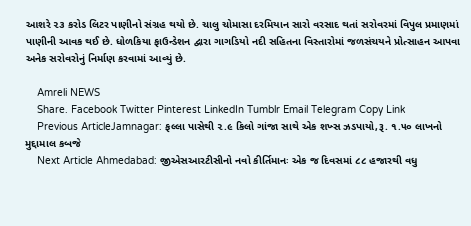આશરે ૨૩ કરોડ લિટર પાણીનો સંગ્રહ થયો છે. ચાલુ ચોમાસા દરમિયાન સારો વરસાદ થતાં સરોવરમાં વિપુલ પ્રમાણમાં પાણીની આવક થઈ છે. ધોળકિયા ફાઉન્ડેશન દ્વારા ગાગડિયો નદી સહિતના વિસ્તારોમાં જળસંચયને પ્રોત્સાહન આપવા અનેક સરોવરોનું નિર્માણ કરવામાં આવ્યું છે.

    Amreli NEWS
    Share. Facebook Twitter Pinterest LinkedIn Tumblr Email Telegram Copy Link
    Previous ArticleJamnagar: ફલ્લા પાસેથી ૨.૯ કિલો ગાંજા સાથે એક શખ્સ ઝડપાયો,રૂ. ૧.૫૦ લાખનો મુદ્દામાલ કબજે
    Next Article Ahmedabad: જીએસઆરટીસીનો નવો કીર્તિમાનઃ એક જ દિવસમાં ૮૮ હજારથી વધુ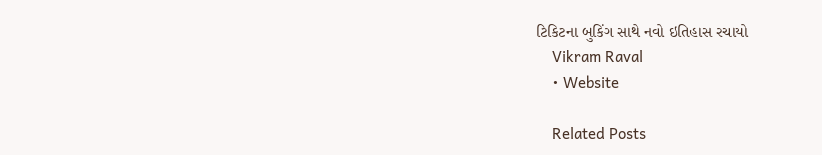ટિકિટના બુકિંગ સાથે નવો ઇતિહાસ રચાયો
    Vikram Raval
    • Website

    Related Posts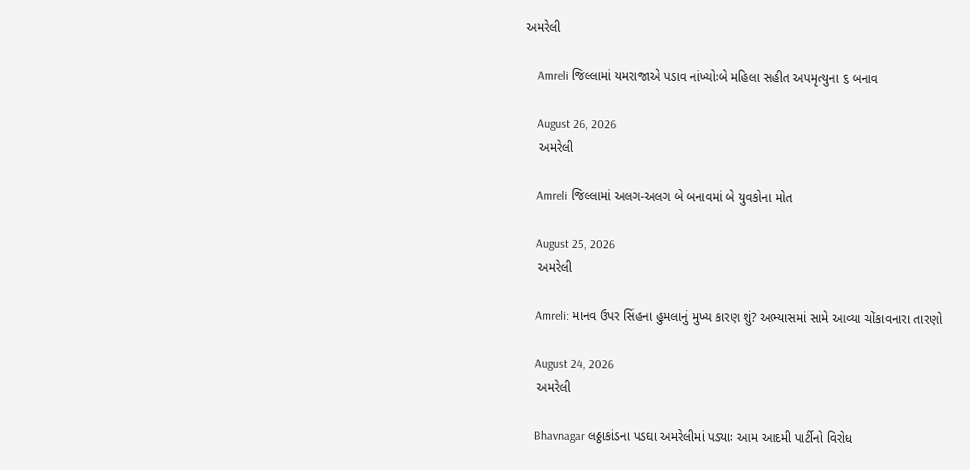અમરેલી

    Amreli જિલ્લામાં યમરાજાએ પડાવ નાંખ્યોઃબે મહિલા સહીત અપમૃત્યુના ૬ બનાવ

    August 26, 2026
    અમરેલી

    Amreli જિલ્લામાં અલગ-અલગ બે બનાવમાં બે યુવકોના મોત

    August 25, 2026
    અમરેલી

    Amreli: માનવ ઉપર સિંહના હુમલાનું મુખ્ય કારણ શું? અભ્યાસમાં સામે આવ્યા ચોંકાવનારા તારણો

    August 24, 2026
    અમરેલી

    Bhavnagar લઠ્ઠાકાંડના પડઘા અમરેલીમાં પડ્યાઃ આમ આદમી પાર્ટીનો વિરોધ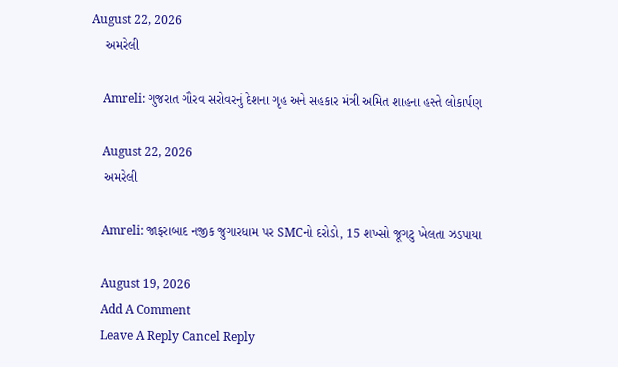August 22, 2026
    અમરેલી

    Amreli: ગુજરાત ગૌરવ સરોવરનું દેશના ગૃહ અને સહકાર મંત્રી અમિત શાહના હસ્તે લોકાર્પણ

    August 22, 2026
    અમરેલી

    Amreli: જાફરાબાદ નજીક જુગારધામ પર SMCનો દરોડો, 15 શખ્સો જૂગટુ ખેલતા ઝડપાયા

    August 19, 2026
    Add A Comment
    Leave A Reply Cancel Reply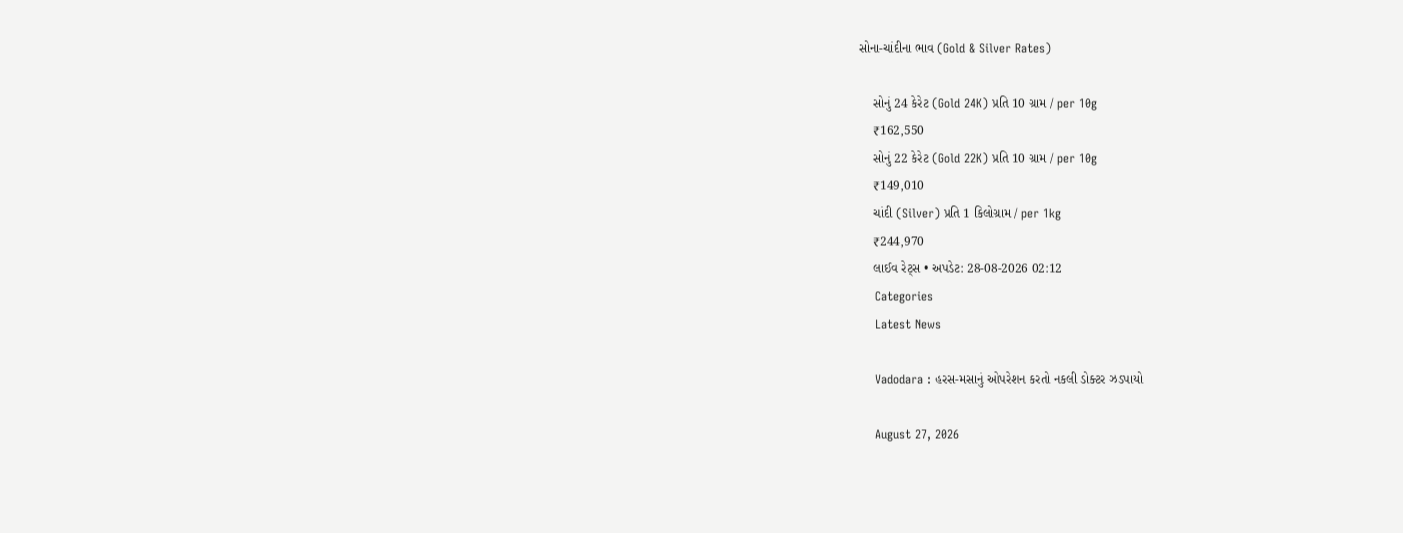સોના-ચાંદીના ભાવ (Gold & Silver Rates)

    સોનું 24 કેરેટ (Gold 24K) પ્રતિ 10 ગ્રામ / per 10g
    ₹162,550
    સોનું 22 કેરેટ (Gold 22K) પ્રતિ 10 ગ્રામ / per 10g
    ₹149,010
    ચાંદી (Silver) પ્રતિ 1 કિલોગ્રામ / per 1kg
    ₹244,970
    લાઈવ રેટ્સ • અપડેટ: 28-08-2026 02:12
    Categories
    Latest News

    Vadodara : હરસ-મસાનું ઓપરેશન કરતો નકલી ડોક્ટર ઝડપાયો

    August 27, 2026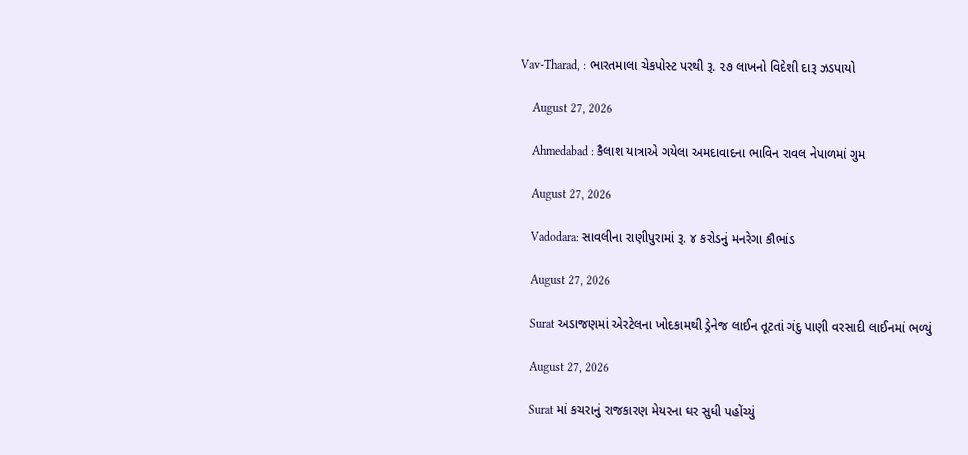Vav-Tharad, : ભારતમાલા ચેકપોસ્ટ પરથી રૂ. ૨૭ લાખનો વિદેશી દારૂ ઝડપાયો

    August 27, 2026

    Ahmedabad : કૈલાશ યાત્રાએ ગયેલા અમદાવાદના ભાવિન રાવલ નેપાળમાં ગુમ

    August 27, 2026

    Vadodara: સાવલીના રાણીપુરામાં રૂ. ૪ કરોડનું મનરેગા કૌભાંડ

    August 27, 2026

    Surat અડાજણમાં એરટેલના ખોદકામથી ડ્રેનેજ લાઈન તૂટતાં ગંદુ પાણી વરસાદી લાઈનમાં ભળ્યું

    August 27, 2026

    Surat માં કચરાનું રાજકારણ મેયરના ઘર સુધી પહોંચ્યું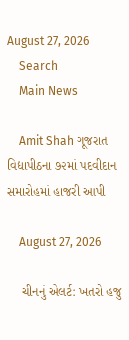August 27, 2026
    Search
    Main News

    Amit Shah ગૂજરાત વિદ્યાપીઠના ૭૨માં પદવીદાન સમારોહમાં હાજરી આપી

    August 27, 2026

    ચીનનું એલર્ટ: ખતરો હજુ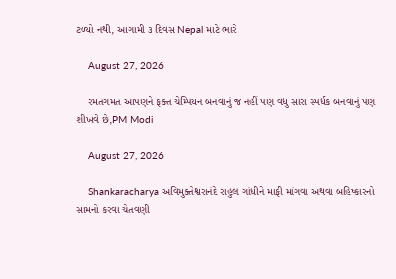ટળ્યો નથી, આગામી ૩ દિવસ Nepal માટે ભારે

    August 27, 2026

    રમતગમત આપણને ફક્ત ચેમ્પિયન બનવાનું જ નહીં પણ વધુ સારા સ્પર્ધક બનવાનું પણ શીખવે છે,PM Modi

    August 27, 2026

    Shankaracharya અવિમુક્તેશ્વરાનંદે રાહુલ ગાંધીને માફી માંગવા અથવા બહિષ્કારનો સામનો કરવા ચેતવણી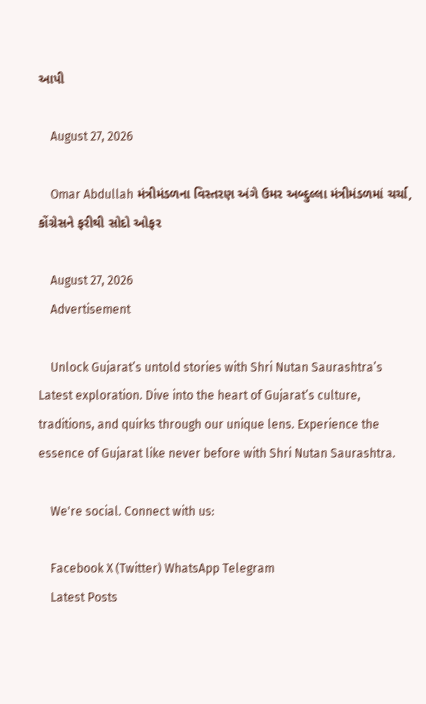આપી

    August 27, 2026

    Omar Abdullah મંત્રીમંડળના વિસ્તરણ અંગે ઉમર અબ્દુલ્લા મંત્રીમંડળમાં ચર્ચા, કોંગ્રેસને ફરીથી સોદો ઓફર

    August 27, 2026
    Advertisement

    Unlock Gujarat’s untold stories with Shri Nutan Saurashtra’s Latest exploration. Dive into the heart of Gujarat’s culture, traditions, and quirks through our unique lens. Experience the essence of Gujarat like never before with Shri Nutan Saurashtra.

    We're social. Connect with us:

    Facebook X (Twitter) WhatsApp Telegram
    Latest Posts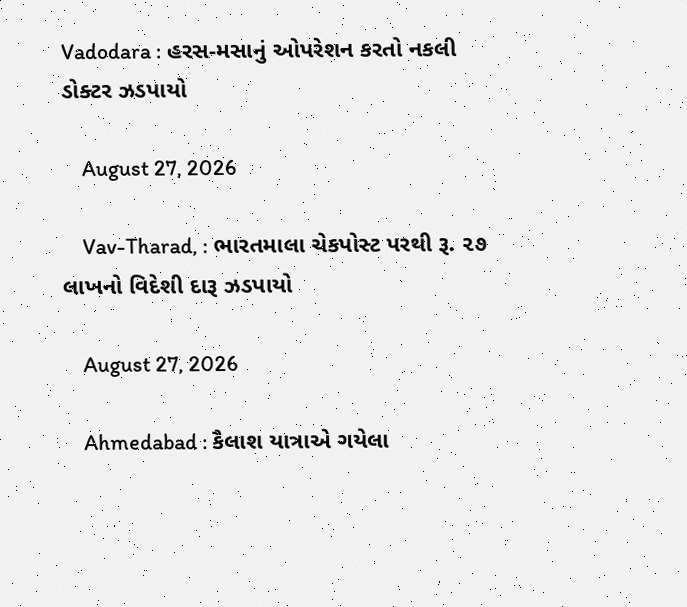Vadodara : હરસ-મસાનું ઓપરેશન કરતો નકલી ડોક્ટર ઝડપાયો

    August 27, 2026

    Vav-Tharad, : ભારતમાલા ચેકપોસ્ટ પરથી રૂ. ૨૭ લાખનો વિદેશી દારૂ ઝડપાયો

    August 27, 2026

    Ahmedabad : કૈલાશ યાત્રાએ ગયેલા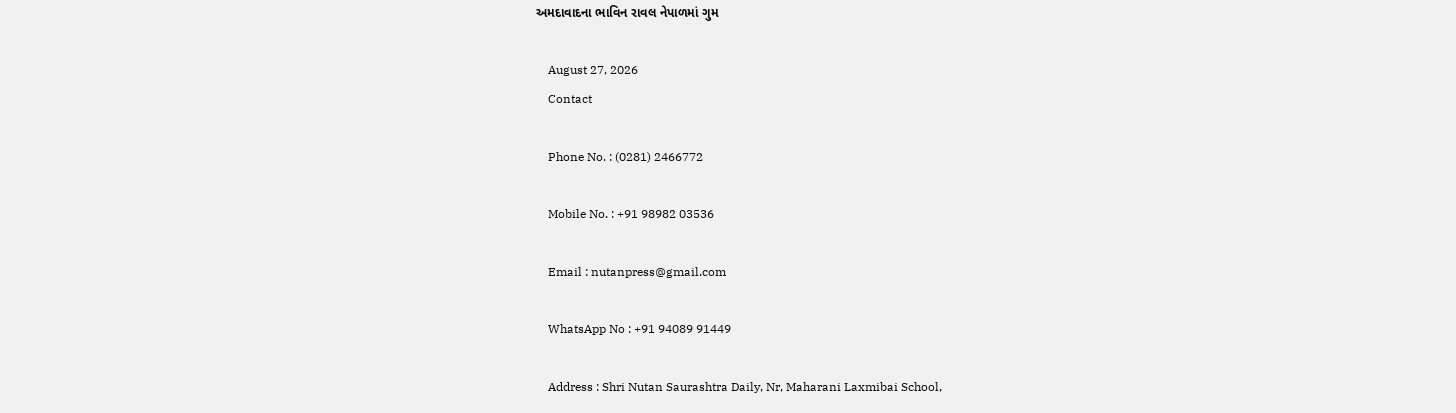અમદાવાદના ભાવિન રાવલ નેપાળમાં ગુમ

    August 27, 2026
    Contact

    Phone No. : (0281) 2466772

    Mobile No. : +91 98982 03536

    Email : nutanpress@gmail.com

    WhatsApp No : +91 94089 91449

    Address : Shri Nutan Saurashtra Daily, Nr, Maharani Laxmibai School,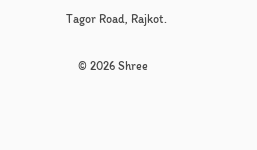Tagor Road, Rajkot.

    © 2026 Shree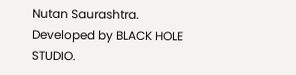Nutan Saurashtra. Developed by BLACK HOLE STUDIO.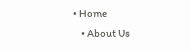• Home
    • About Us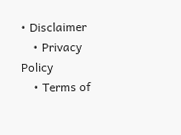• Disclaimer
    • Privacy Policy
    • Terms of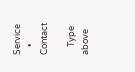Service
    • Contact

    Type above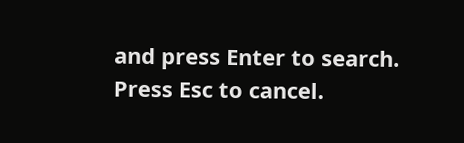and press Enter to search. Press Esc to cancel.